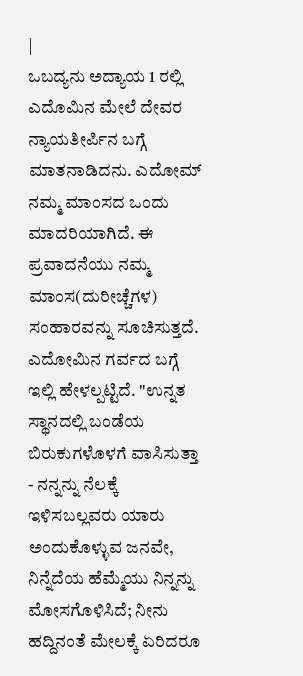|
ಒಬದ್ಯನು ಅದ್ಯಾಯ 1 ರಲ್ಲಿ ಎದೊಮಿನ ಮೇಲೆ ದೇವರ ನ್ಯಾಯತೀರ್ಪಿನ ಬಗ್ಗೆ ಮಾತನಾಡಿದನು. ಎದೋಮ್ ನಮ್ಮ ಮಾಂಸದ ಒಂದು ಮಾದರಿಯಾಗಿದೆ. ಈ ಪ್ರವಾದನೆಯು ನಮ್ಮ ಮಾಂಸ(ದುರೀಚ್ಚೆಗಳ) ಸಂಹಾರವನ್ನು ಸೂಚಿಸುತ್ತದೆ. ಎದೋಮಿನ ಗರ್ವದ ಬಗ್ಗೆ ಇಲ್ಲಿ ಹೇಳಲ್ಪಟ್ಟಿದೆ. "ಉನ್ನತ ಸ್ಥಾನದಲ್ಲಿ ಬಂಡೆಯ ಬಿರುಕುಗಳೊಳಗೆ ವಾಸಿಸುತ್ತಾ - ನನ್ನನ್ನು ನೆಲಕ್ಕೆ ಇಳಿಸಬಲ್ಲವರು ಯಾರು ಅಂದುಕೊಳ್ಳುವ ಜನವೇ, ನಿನ್ನೆದೆಯ ಹೆಮ್ಮೆಯು ನಿನ್ನನ್ನು ಮೋಸಗೊಳಿಸಿದೆ; ನೀನು ಹದ್ದಿನಂತೆ ಮೇಲಕ್ಕೆ ಏರಿದರೂ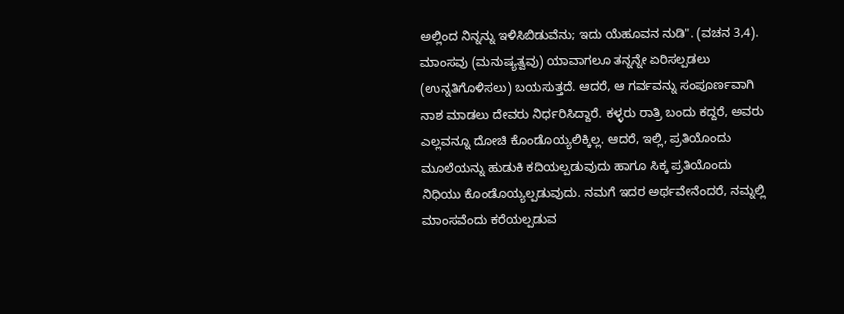ಅಲ್ಲಿಂದ ನಿನ್ನನ್ನು ಇಳಿಸಿಬಿಡುವೆನು; ಇದು ಯೆಹೂವನ ನುಡಿ". (ವಚನ 3,4).
ಮಾಂಸವು (ಮನುಷ್ಯತ್ವವು) ಯಾವಾಗಲೂ ತನ್ನನ್ನೇ ಏರಿಸಲ್ಪಡಲು (ಉನ್ನತಿಗೊಳಿಸಲು) ಬಯಸುತ್ತದೆ. ಆದರೆ, ಆ ಗರ್ವವನ್ನು ಸಂಪೂರ್ಣವಾಗಿ ನಾಶ ಮಾಡಲು ದೇವರು ನಿರ್ಧರಿಸಿದ್ದಾರೆ. ಕಳ್ಳರು ರಾತ್ರಿ ಬಂದು ಕದ್ದರೆ, ಅವರು ಎಲ್ಲವನ್ನೂ ದೋಚಿ ಕೊಂಡೊಯ್ಯಲಿಕ್ಕಿಲ್ಲ. ಆದರೆ, ಇಲ್ಲಿ, ಪ್ರತಿಯೊಂದು ಮೂಲೆಯನ್ನು ಹುಡುಕಿ ಕದಿಯಲ್ಪಡುವುದು ಹಾಗೂ ಸಿಕ್ಕ ಪ್ರತಿಯೊಂದು ನಿಧಿಯು ಕೊಂಡೊಯ್ಯಲ್ಪಡುವುದು. ನಮಗೆ ಇದರ ಅರ್ಥವೇನೆಂದರೆ, ನಮ್ನಲ್ಲಿ ಮಾಂಸವೆಂದು ಕರೆಯಲ್ಪಡುವ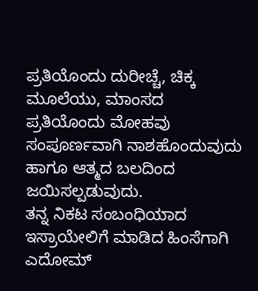ಪ್ರತಿಯೊಂದು ದುರೀಚ್ಚೆ, ಚಿಕ್ಕ ಮೂಲೆಯು, ಮಾಂಸದ ಪ್ರತಿಯೊಂದು ಮೋಹವು ಸಂಪೂರ್ಣವಾಗಿ ನಾಶಹೊಂದುವುದು ಹಾಗೂ ಆತ್ಮದ ಬಲದಿಂದ ಜಯಿಸಲ್ಪಡುವುದು.
ತನ್ನ ನಿಕಟ ಸಂಬಂಧಿಯಾದ ಇಸ್ರಾಯೇಲಿಗೆ ಮಾಡಿದ ಹಿಂಸೆಗಾಗಿ ಎದೋಮ್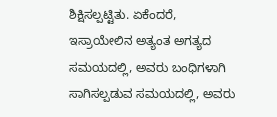ಶಿಕ್ಷಿಸಲ್ಪಟ್ಟಿತು. ಏಕೆಂದರೆ, ಇಸ್ರಾಯೇಲಿನ ಅತ್ಯಂತ ಅಗತ್ಯದ ಸಮಯದಲ್ಲಿ, ಅವರು ಬಂಧಿಗಳಾಗಿ ಸಾಗಿಸಲ್ಪಡುವ ಸಮಯದಲ್ಲಿ, ಅವರು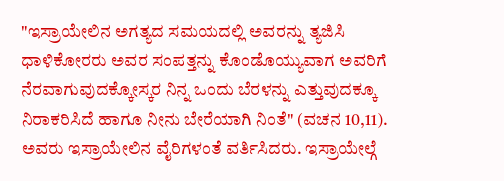"ಇಸ್ರಾಯೇಲಿನ ಅಗತ್ಯದ ಸಮಯದಲ್ಲಿ ಅವರನ್ನು ತ್ಯಜಿಸಿ ಧಾಳಿಕೋರರು ಅವರ ಸಂಪತ್ತನ್ನು ಕೊಂಡೊಯ್ಯುವಾಗ ಅವರಿಗೆ ನೆರವಾಗುವುದಕ್ಕೋಸ್ಕರ ನಿನ್ನ ಒಂದು ಬೆರಳನ್ನು ಎತ್ತುವುದಕ್ಕೂ ನಿರಾಕರಿಸಿದೆ ಹಾಗೂ ನೀನು ಬೇರೆಯಾಗಿ ನಿಂತೆ" (ವಚನ 10,11). ಅವರು ಇಸ್ರಾಯೇಲಿನ ವೈರಿಗಳಂತೆ ವರ್ತಿಸಿದರು. ಇಸ್ರಾಯೇಲ್ಗೆ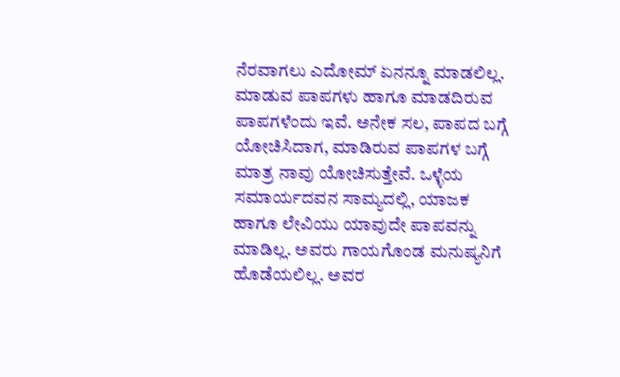ನೆರವಾಗಲು ಎದೋಮ್ ಏನನ್ನೂ ಮಾಡಲಿಲ್ಲ.
ಮಾಡುವ ಪಾಪಗಳು ಹಾಗೂ ಮಾಡದಿರುವ ಪಾಪಗಳೆಂದು ಇವೆ. ಅನೇಕ ಸಲ, ಪಾಪದ ಬಗ್ಗೆ ಯೋಚಿಸಿದಾಗ, ಮಾಡಿರುವ ಪಾಪಗಳ ಬಗ್ಗೆ ಮಾತ್ರ ನಾವು ಯೋಚಿಸುತ್ತೇವೆ. ಒಳ್ಳೆಯ ಸಮಾರ್ಯದವನ ಸಾಮ್ಯದಲ್ಲಿ, ಯಾಜಕ ಹಾಗೂ ಲೇವಿಯು ಯಾವುದೇ ಪಾಪವನ್ನು ಮಾಡಿಲ್ಲ. ಅವರು ಗಾಯಗೊಂಡ ಮನುಷ್ಯನಿಗೆ ಹೊಡೆಯಲಿಲ್ಲ. ಅವರ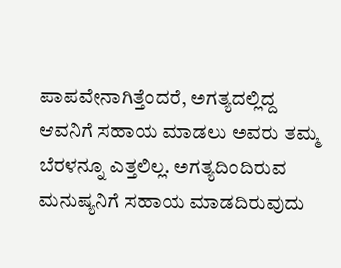ಪಾಪವೇನಾಗಿತ್ತೆಂದರೆ, ಅಗತ್ಯದಲ್ಲಿದ್ದ ಆವನಿಗೆ ಸಹಾಯ ಮಾಡಲು ಅವರು ತಮ್ಮ ಬೆರಳನ್ನೂ ಎತ್ತಲಿಲ್ಲ. ಅಗತ್ಯದಿಂದಿರುವ ಮನುಷ್ಯನಿಗೆ ಸಹಾಯ ಮಾಡದಿರುವುದು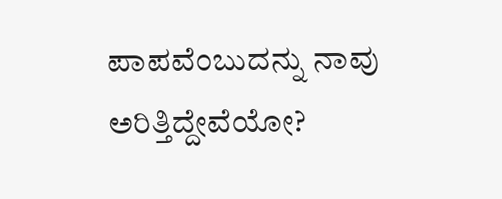ಪಾಪವೆಂಬುದನ್ನು ನಾವು ಅರಿತ್ತಿದ್ದೇವೆಯೋ?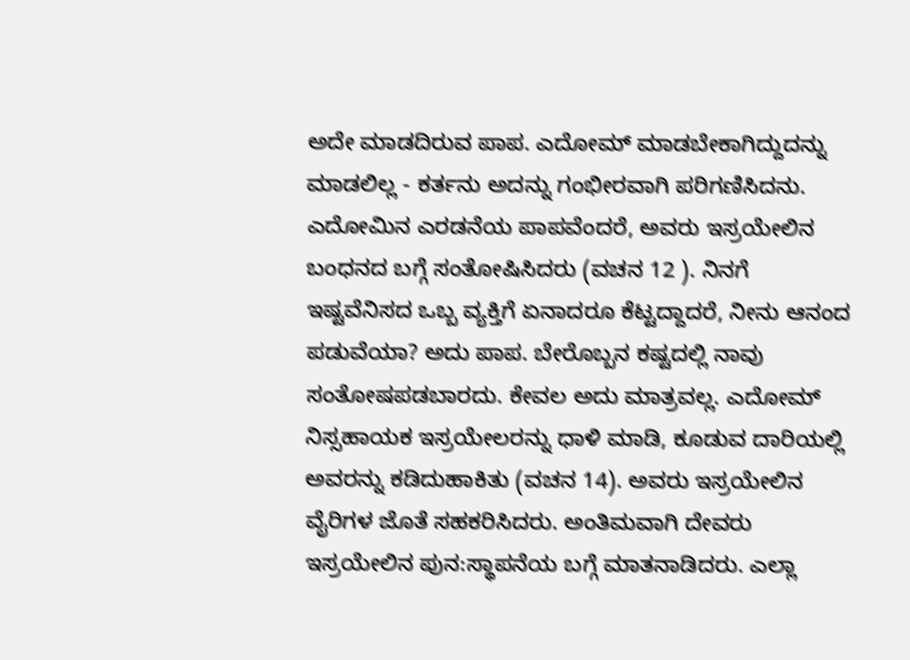ಅದೇ ಮಾಡದಿರುವ ಪಾಪ. ಎದೋಮ್ ಮಾಡಬೇಕಾಗಿದ್ದುದನ್ನು ಮಾಡಲಿಲ್ಲ - ಕರ್ತನು ಅದನ್ನು ಗಂಭೀರವಾಗಿ ಪರಿಗಣಿಸಿದನು. ಎದೋಮಿನ ಎರಡನೆಯ ಪಾಪವೆಂದರೆ, ಅವರು ಇಸ್ರಯೇಲಿನ ಬಂಧನದ ಬಗ್ಗೆ ಸಂತೋಷಿಸಿದರು (ವಚನ 12 ). ನಿನಗೆ ಇಷ್ಟವೆನಿಸದ ಒಬ್ಬ ವ್ಯಕ್ತಿಗೆ ಏನಾದರೂ ಕೆಟ್ಟದ್ದಾದರೆ, ನೀನು ಆನಂದ ಪಡುವೆಯಾ? ಅದು ಪಾಪ. ಬೇರೊಬ್ಬನ ಕಷ್ಟದಲ್ಲಿ ನಾವು ಸಂತೋಷಪಡಬಾರದು. ಕೇವಲ ಅದು ಮಾತ್ರವಲ್ಲ. ಎದೋಮ್ ನಿಸ್ಸಹಾಯಕ ಇಸ್ರಯೇಲರನ್ನು ಧಾಳಿ ಮಾಡಿ, ಕೂಡುವ ದಾರಿಯಲ್ಲಿ ಅವರನ್ನು ಕಡಿದುಹಾಕಿತು (ವಚನ 14). ಅವರು ಇಸ್ರಯೇಲಿನ ವೈರಿಗಳ ಜೊತೆ ಸಹಕರಿಸಿದರು. ಅಂತಿಮವಾಗಿ ದೇವರು ಇಸ್ರಯೇಲಿನ ಪುನ:ಸ್ಥಾಪನೆಯ ಬಗ್ಗೆ ಮಾತನಾಡಿದರು. ಎಲ್ಲಾ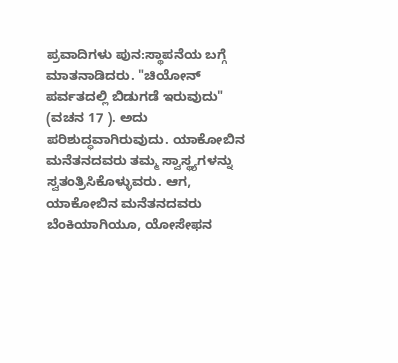ಪ್ರವಾದಿಗಳು ಪುನ:ಸ್ಥಾಪನೆಯ ಬಗ್ಗೆ ಮಾತನಾಡಿದರು. "ಚಿಯೋನ್ ಪರ್ವತದಲ್ಲಿ ಬಿಡುಗಡೆ ಇರುವುದು" (ವಚನ 17 ). ಅದು ಪರಿಶುದ್ಧವಾಗಿರುವುದು. ಯಾಕೋಬಿನ ಮನೆತನದವರು ತಮ್ಮ ಸ್ವಾಸ್ಥ್ಯಗಳನ್ನು ಸ್ವತಂತ್ರಿಸಿಕೊಳ್ಳುವರು. ಆಗ, ಯಾಕೋಬಿನ ಮನೆತನದವರು ಬೆಂಕಿಯಾಗಿಯೂ, ಯೋಸೇಫನ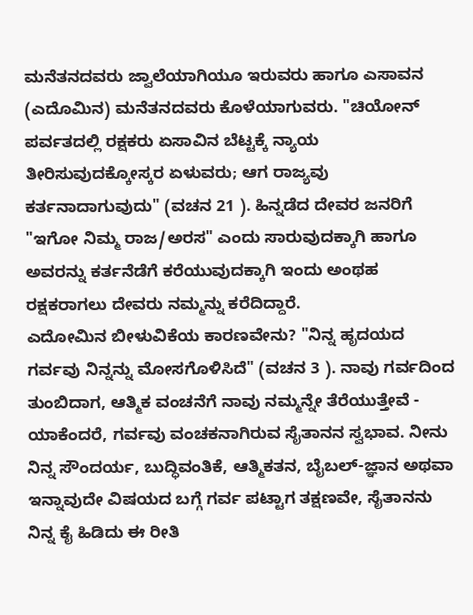ಮನೆತನದವರು ಜ್ವಾಲೆಯಾಗಿಯೂ ಇರುವರು ಹಾಗೂ ಎಸಾವನ (ಎದೊಮಿನ) ಮನೆತನದವರು ಕೊಳೆಯಾಗುವರು. "ಚಿಯೋನ್ ಪರ್ವತದಲ್ಲಿ ರಕ್ಷಕರು ಏಸಾವಿನ ಬೆಟ್ಟಕ್ಕೆ ನ್ಯಾಯ ತೀರಿಸುವುದಕ್ಕೋಸ್ಕರ ಏಳುವರು; ಆಗ ರಾಜ್ಯವು ಕರ್ತನಾದಾಗುವುದು" (ವಚನ 21 ). ಹಿನ್ನಡೆದ ದೇವರ ಜನರಿಗೆ "ಇಗೋ ನಿಮ್ಮ ರಾಜ/ಅರಸ" ಎಂದು ಸಾರುವುದಕ್ಕಾಗಿ ಹಾಗೂ ಅವರನ್ನು ಕರ್ತನೆಡೆಗೆ ಕರೆಯುವುದಕ್ಕಾಗಿ ಇಂದು ಅಂಥಹ ರಕ್ಷಕರಾಗಲು ದೇವರು ನಮ್ಮನ್ನು ಕರೆದಿದ್ದಾರೆ.
ಎದೋಮಿನ ಬೀಳುವಿಕೆಯ ಕಾರಣವೇನು? "ನಿನ್ನ ಹೃದಯದ ಗರ್ವವು ನಿನ್ನನ್ನು ಮೋಸಗೊಳಿಸಿದೆ" (ವಚನ 3 ). ನಾವು ಗರ್ವದಿಂದ ತುಂಬಿದಾಗ, ಆತ್ಮಿಕ ವಂಚನೆಗೆ ನಾವು ನಮ್ಮನ್ನೇ ತೆರೆಯುತ್ತೇವೆ - ಯಾಕೆಂದರೆ, ಗರ್ವವು ವಂಚಕನಾಗಿರುವ ಸೈತಾನನ ಸ್ವಭಾವ. ನೀನು ನಿನ್ನ ಸೌಂದರ್ಯ, ಬುದ್ಧಿವಂತಿಕೆ, ಆತ್ಮಿಕತನ, ಬೈಬಲ್-ಜ್ಞಾನ ಅಥವಾ ಇನ್ನಾವುದೇ ವಿಷಯದ ಬಗ್ಗೆ ಗರ್ವ ಪಟ್ಟಾಗ ತಕ್ಷಣವೇ, ಸೈತಾನನು ನಿನ್ನ ಕೈ ಹಿಡಿದು ಈ ರೀತಿ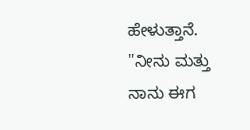ಹೇಳುತ್ತಾನೆ. "ನೀನು ಮತ್ತು ನಾನು ಈಗ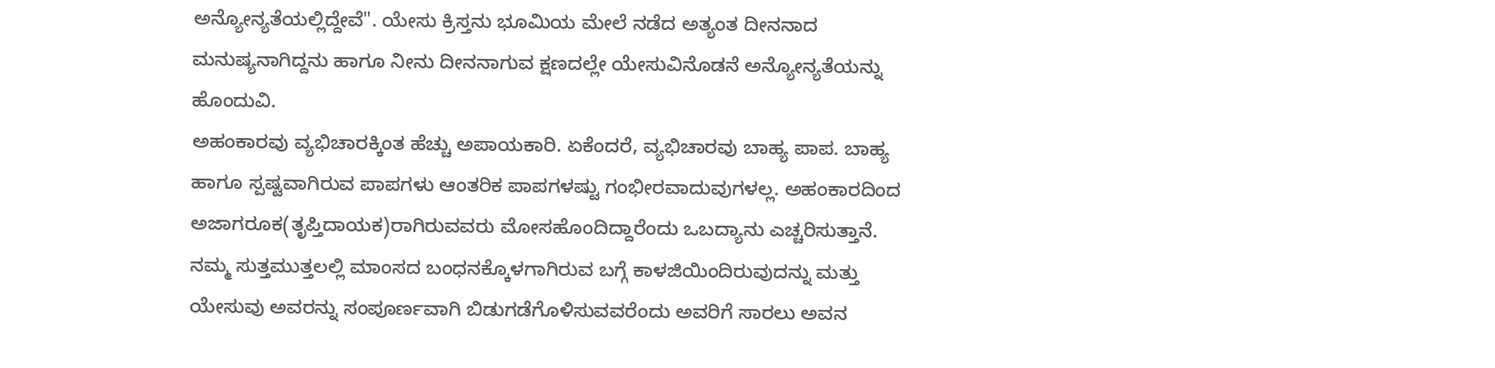ಅನ್ಯೋನ್ಯತೆಯಲ್ಲಿದ್ದೇವೆ". ಯೇಸು ಕ್ರಿಸ್ತನು ಭೂಮಿಯ ಮೇಲೆ ನಡೆದ ಅತ್ಯಂತ ದೀನನಾದ ಮನುಷ್ಯನಾಗಿದ್ದನು ಹಾಗೂ ನೀನು ದೀನನಾಗುವ ಕ್ಷಣದಲ್ಲೇ ಯೇಸುವಿನೊಡನೆ ಅನ್ಯೋನ್ಯತೆಯನ್ನು ಹೊಂದುವಿ.
ಅಹಂಕಾರವು ವ್ಯಭಿಚಾರಕ್ಕಿಂತ ಹೆಚ್ಚು ಅಪಾಯಕಾರಿ. ಏಕೆಂದರೆ, ವ್ಯಭಿಚಾರವು ಬಾಹ್ಯ ಪಾಪ. ಬಾಹ್ಯ ಹಾಗೂ ಸ್ಪಷ್ಟವಾಗಿರುವ ಪಾಪಗಳು ಆಂತರಿಕ ಪಾಪಗಳಷ್ಟು ಗಂಭೀರವಾದುವುಗಳಲ್ಲ. ಅಹಂಕಾರದಿಂದ ಅಜಾಗರೂಕ(ತೃಪ್ತಿದಾಯಕ)ರಾಗಿರುವವರು ಮೋಸಹೊಂದಿದ್ದಾರೆಂದು ಒಬದ್ಯಾನು ಎಚ್ಚರಿಸುತ್ತಾನೆ. ನಮ್ಮ ಸುತ್ತಮುತ್ತಲಲ್ಲಿ ಮಾಂಸದ ಬಂಧನಕ್ಕೊಳಗಾಗಿರುವ ಬಗ್ಗೆ ಕಾಳಜಿಯಿಂದಿರುವುದನ್ನು ಮತ್ತು ಯೇಸುವು ಅವರನ್ನು ಸಂಪೂರ್ಣವಾಗಿ ಬಿಡುಗಡೆಗೊಳಿಸುವವರೆಂದು ಅವರಿಗೆ ಸಾರಲು ಅವನ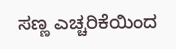ಸಣ್ಣ ಎಚ್ಚರಿಕೆಯಿಂದ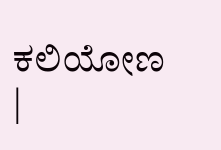ಕಲಿಯೋಣ
|